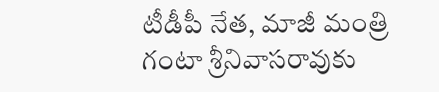టీడీపీ నేత, మాజీ మంత్రి గంటా శ్రీనివాసరావుకు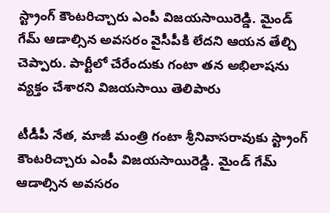స్ట్రాంగ్ కౌంటరిచ్చారు ఎంపీ విజయసాయిరెడ్డి. మైండ్ గేమ్ ఆడాల్సిన అవసరం వైసీపీకి లేదని ఆయన తేల్చి చెప్పారు. పార్టీలో చేరేందుకు గంటా తన అభిలాషను వ్యక్తం చేశారని విజయసాయి తెలిపారు

టీడీపీ నేత, మాజీ మంత్రి గంటా శ్రీనివాసరావుకు స్ట్రాంగ్ కౌంటరిచ్చారు ఎంపీ విజయసాయిరెడ్డి. మైండ్ గేమ్ ఆడాల్సిన అవసరం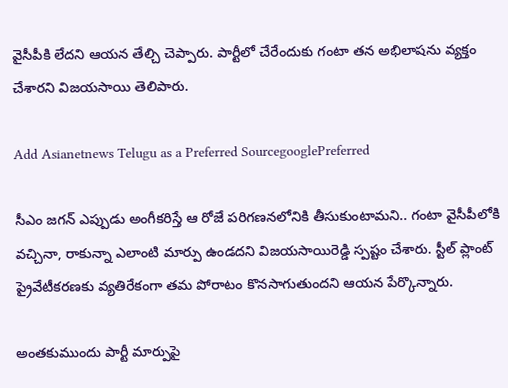వైసీపీకి లేదని ఆయన తేల్చి చెప్పారు. పార్టీలో చేరేందుకు గంటా తన అభిలాషను వ్యక్తం చేశారని విజయసాయి తెలిపారు.

Add Asianetnews Telugu as a Preferred SourcegooglePreferred

సీఎం జగన్ ఎప్పుడు అంగీకరిస్తే ఆ రోజే పరిగణనలోనికి తీసుకుంటామని.. గంటా వైసీపీలోకి వచ్చినా, రాకున్నా ఎలాంటి మార్పు ఉండదని విజయసాయిరెడ్డి స్పష్టం చేశారు. స్టీల్ ప్లాంట్ ప్రైవేటీకరణకు వ్యతిరేకంగా తమ పోరాటం కొనసాగుతుందని ఆయన పేర్కొన్నారు.

అంతకుముందు పార్టీ మార్పుపై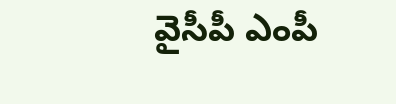వైసీపీ ఎంపీ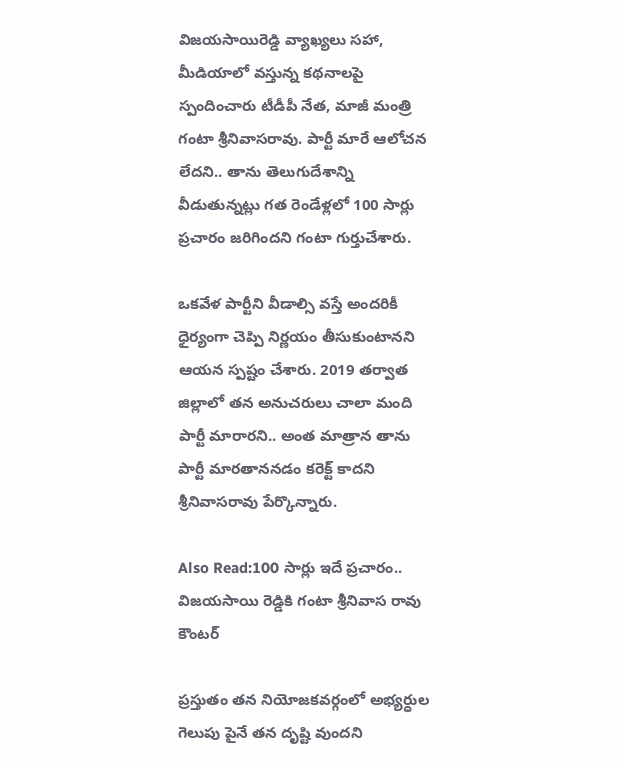విజయసాయిరెడ్డి వ్యాఖ్యలు సహా, మీడియాలో వస్తున్న కథనాలపై స్పందించారు టీడీపీ నేత, మాజీ మంత్రి గంటా శ్రీనివాసరావు. పార్టీ మారే ఆలోచన లేదని.. తాను తెలుగుదేశాన్ని వీడుతున్నట్లు గత రెండేళ్లలో 100 సార్లు ప్రచారం జరిగిందని గంటా గుర్తుచేశారు.

ఒకవేళ పార్టీని వీడాల్సి వస్తే అందరికీ ధైర్యంగా చెప్పి నిర్ణయం తీసుకుంటానని ఆయన స్పష్టం చేశారు. 2019 తర్వాత జిల్లాలో తన అనుచరులు చాలా మంది పార్టీ మారారని.. అంత మాత్రాన తాను పార్టీ మారతాననడం కరెక్ట్ కాదని శ్రీనివాసరావు పేర్కొన్నారు.

Also Read:100 సార్లు ఇదే ప్రచారం.. విజయసాయి రెడ్డికి గంటా శ్రీనివాస రావు కౌంటర్

ప్రస్తుతం తన నియోజకవర్గంలో అభ్యర్ధుల గెలుపు పైనే తన దృష్టి వుందని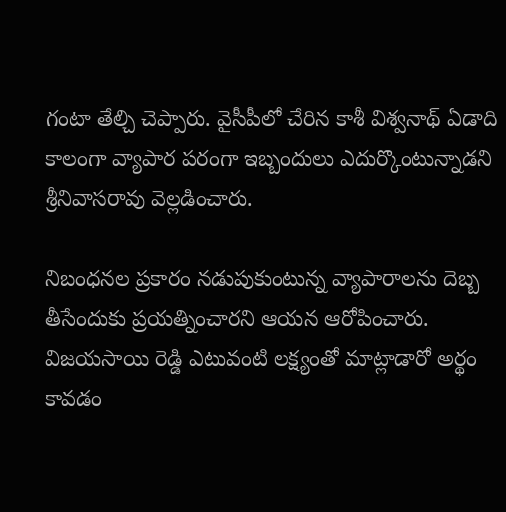గంటా తేల్చి చెప్పారు. వైసీపీలో చేరిన కాశీ విశ్వనాథ్ ఏడాది కాలంగా వ్యాపార పరంగా ఇబ్బందులు ఎదుర్కొంటున్నాడని శ్రీనివాసరావు వెల్లడించారు.

నిబంధనల ప్రకారం నడుపుకుంటున్న వ్యాపారాలను దెబ్బ తీసేందుకు ప్రయత్నించారని ఆయన ఆరోపించారు. విజయసాయి రెడ్డి ఎటువంటి లక్ష్యంతో మాట్లాడారో అర్థం కావడం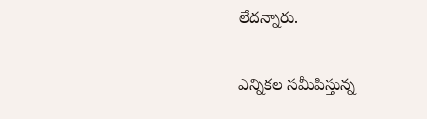లేదన్నారు.

ఎన్నికల సమీపిస్తున్న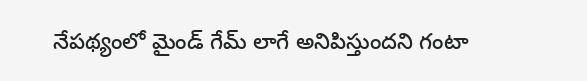నేపథ్యంలో మైండ్ గేమ్ లాగే అనిపిస్తుందని గంటా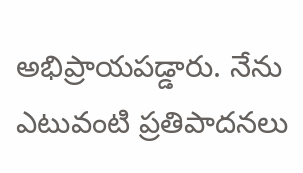అభిప్రాయపడ్డారు. నేను ఎటువంటి ప్రతిపాదనలు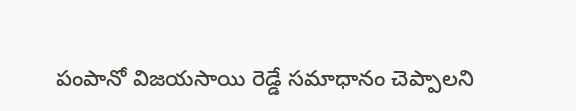పంపానో విజయసాయి రెడ్డే సమాధానం చెప్పాలని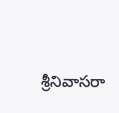శ్రీనివాసరా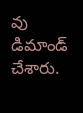వు డిమాండ్ చేశారు.